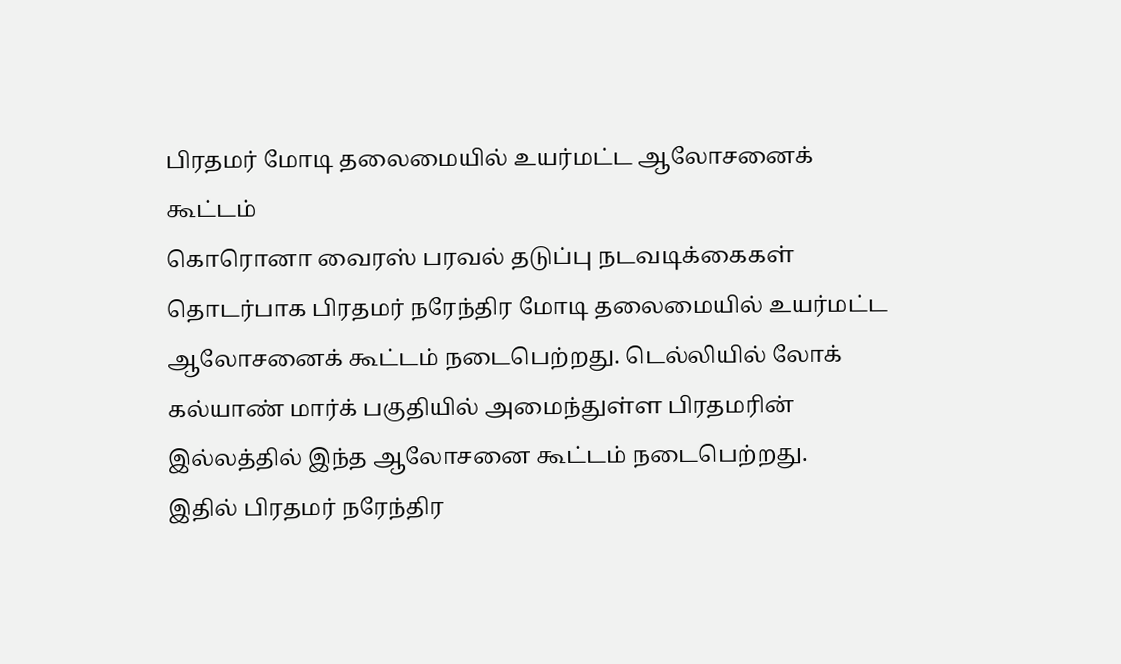பிரதமர் மோடி தலைமையில் உயர்மட்ட ஆலோசனைக் கூட்டம்
கொரொனா வைரஸ் பரவல் தடுப்பு நடவடிக்கைகள் தொடர்பாக பிரதமர் நரேந்திர மோடி தலைமையில் உயர்மட்ட ஆலோசனைக் கூட்டம் நடைபெற்றது. டெல்லியில் லோக் கல்யாண் மார்க் பகுதியில் அமைந்துள்ள பிரதமரின் இல்லத்தில் இந்த ஆலோசனை கூட்டம் நடைபெற்றது.
இதில் பிரதமர் நரேந்திர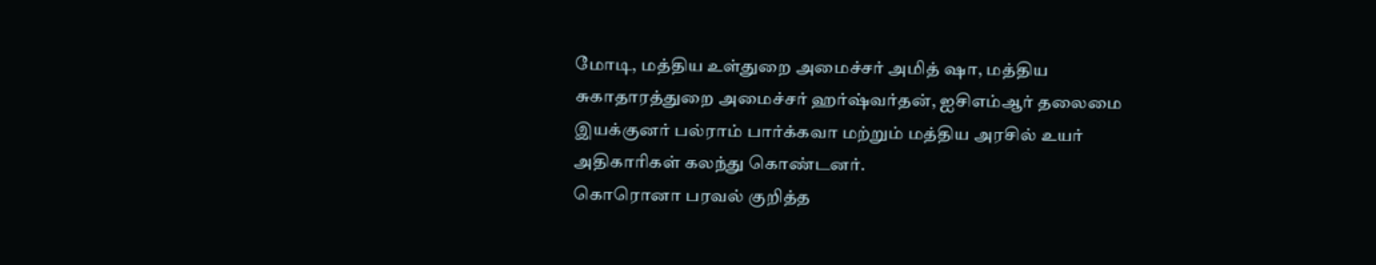மோடி, மத்திய உள்துறை அமைச்சர் அமித் ஷா, மத்திய சுகாதாரத்துறை அமைச்சர் ஹர்ஷ்வர்தன், ஐசிஎம்ஆர் தலைமை இயக்குனர் பல்ராம் பார்க்கவா மற்றும் மத்திய அரசில் உயர் அதிகாரிகள் கலந்து கொண்டனர்.
கொரொனா பரவல் குறித்த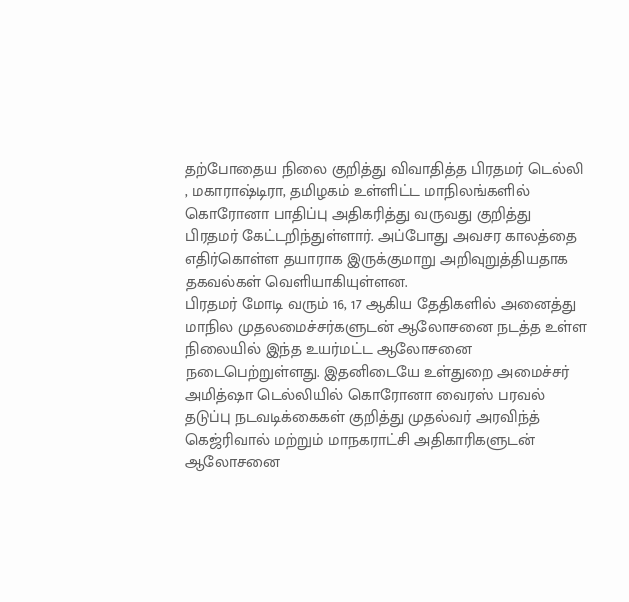தற்போதைய நிலை குறித்து விவாதித்த பிரதமர் டெல்லி , மகாராஷ்டிரா, தமிழகம் உள்ளிட்ட மாநிலங்களில் கொரோனா பாதிப்பு அதிகரித்து வருவது குறித்து பிரதமர் கேட்டறிந்துள்ளார். அப்போது அவசர காலத்தை எதிர்கொள்ள தயாராக இருக்குமாறு அறிவுறுத்தியதாக தகவல்கள் வெளியாகியுள்ளன.
பிரதமர் மோடி வரும் 16, 17 ஆகிய தேதிகளில் அனைத்து மாநில முதலமைச்சர்களுடன் ஆலோசனை நடத்த உள்ள நிலையில் இந்த உயர்மட்ட ஆலோசனை நடைபெற்றுள்ளது. இதனிடையே உள்துறை அமைச்சர் அமித்ஷா டெல்லியில் கொரோனா வைரஸ் பரவல் தடுப்பு நடவடிக்கைகள் குறித்து முதல்வர் அரவிந்த் கெஜ்ரிவால் மற்றும் மாநகராட்சி அதிகாரிகளுடன் ஆலோசனை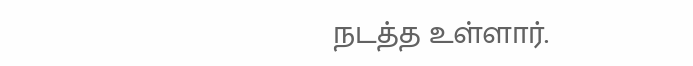நடத்த உள்ளார்.